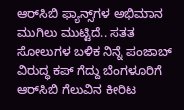ಆರ್‌ಸಿಬಿ ಫ್ಯಾನ್ಸ್‌ಗಳ ಅಭಿಮಾನ ಮುಗಿಲು ಮುಟ್ಟಿದೆ.. ಸತತ ಸೋಲುಗಳ ಬಳಿಕ ನಿನ್ನೆ ಪಂಜಾಬ್‌ ವಿರುದ್ಧ ಕಪ್‌ ಗೆದ್ದು ಬೆಂಗಳೂರಿಗೆ ಆರ್‌ಸಿಬಿ ಗೆಲುವಿನ ಕೀರಿಟ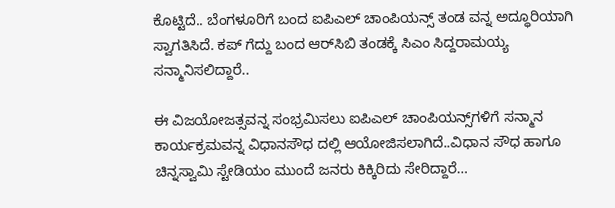ಕೊಟ್ಟಿದೆ.. ಬೆಂಗಳೂರಿಗೆ ಬಂದ ಐಪಿಎಲ್‌ ಚಾಂಪಿಯನ್ಸ್‌ ತಂಡ ವನ್ನ ಅದ್ಧೂರಿಯಾಗಿ ಸ್ವಾಗತಿಸಿದೆ. ಕಪ್‌ ಗೆದ್ದು ಬಂದ ಆರ್‌ಸಿಬಿ ತಂಡಕ್ಕೆ ಸಿಎಂ ಸಿದ್ದರಾಮಯ್ಯ ಸನ್ಮಾನಿಸಲಿದ್ದಾರೆ..

ಈ ವಿಜಯೋಜತ್ಸವನ್ನ ಸಂಭ್ರಮಿಸಲು ಐಪಿಎಲ್‌ ಚಾಂಪಿಯನ್ಸ್‌ಗಳಿಗೆ ಸನ್ಮಾನ ಕಾರ್ಯಕ್ರಮವನ್ನ ವಿಧಾನಸೌಧ ದಲ್ಲಿ ಆಯೋಜಿಸಲಾಗಿದೆ..ವಿಧಾನ ಸೌಧ ಹಾಗೂ ಚಿನ್ನಸ್ವಾಮಿ ಸ್ಟೇಡಿಯಂ ಮುಂದೆ ಜನರು ಕಿಕ್ಕಿರಿದು ಸೇರಿದ್ದಾರೆ…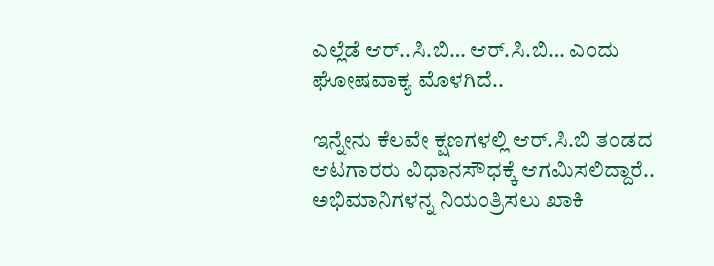ಎಲ್ಲೆಡೆ ಆರ್..ಸಿ.ಬಿ… ಆರ್.ಸಿ.ಬಿ… ಎಂದು ಘೋಷವಾಕ್ಯ‌ ಮೊಳಗಿದೆ..

ಇನ್ನೇನು ಕೆಲವೇ ಕ್ಷಣಗಳಲ್ಲಿ ಆರ್.ಸಿ.ಬಿ ತಂಡದ ಆಟಗಾರರು ವಿಧಾನಸೌಧಕ್ಕೆ ಆಗಮಿಸಲಿದ್ದಾರೆ.. ಅಭಿಮಾನಿಗಳನ್ನ ನಿಯಂತ್ರಿಸಲು ಖಾಕಿ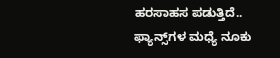ಹರಸಾಹಸ ಪಡುತ್ತಿದೆ.. ಫ್ಯಾನ್ಸ್‌ಗಳ ಮಧ್ಯೆ ನೂಕು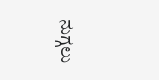ನುಗ್ಗಲು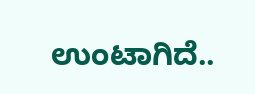ಉಂಟಾಗಿದೆ..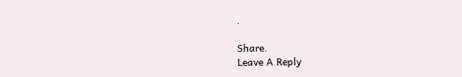.

Share.
Leave A Reply